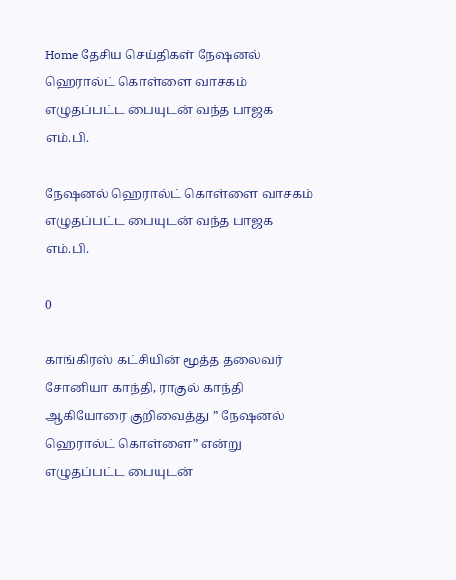Home தேசிய செய்திகள் நேஷனல் ஹெரால்ட் கொள்ளை வாசகம் எழுதப்பட்ட பையுடன் வந்த பாஜக எம்.பி.

நேஷனல் ஹெரால்ட் கொள்ளை வாசகம் எழுதப்பட்ட பையுடன் வந்த பாஜக எம்.பி.

0

காங்கிரஸ் கட்சியின் மூத்த தலைவர் சோனியா காந்தி, ராகுல் காந்தி ஆகியோரை குறிவைத்து ” நேஷனல் ஹெரால்ட் கொள்ளை” என்று எழுதப்பட்ட பையுடன்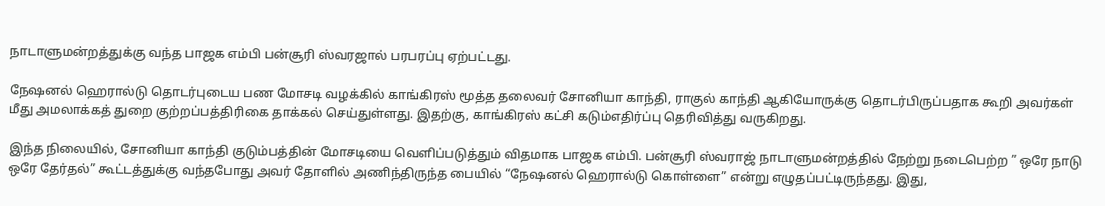நாடாளுமன்றத்துக்கு வந்த பாஜக எம்பி பன்சூரி ஸ்வரஜால் பரபரப்பு ஏற்பட்டது.

நேஷனல் ஹெரால்டு தொடர்புடைய பண மோசடி வழக்கில் காங்கிரஸ் மூத்த தலைவர் சோனியா காந்தி, ராகுல் காந்தி ஆகியோருக்கு தொடர்பிருப்பதாக கூறி அவர்கள் மீது அமலாக்கத் துறை குற்றப்பத்திரிகை தாக்கல் செய்துள்ளது. இதற்கு, காங்கிரஸ் கட்சி கடும்எதிர்ப்பு தெரிவித்து வருகிறது.

இந்த நிலையில், சோனியா காந்தி குடும்பத்தின் மோசடியை வெளிப்படுத்தும் விதமாக பாஜக எம்பி. பன்சூரி ஸ்வராஜ் நாடாளுமன்றத்தில் நேற்று நடைபெற்ற ” ஒரே நாடு ஒரே தேர்தல்” கூட்டத்துக்கு வந்தபோது அவர் தோளில் அணிந்திருந்த பையில் “நேஷனல் ஹெரால்டு கொள்ளை” என்று எழுதப்பட்டிருந்தது. இது,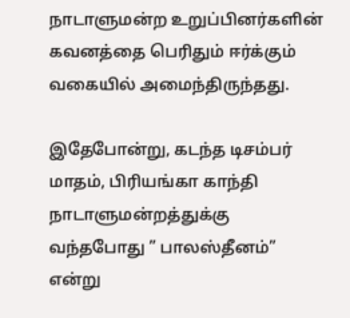நாடாளுமன்ற உறுப்பினர்களின் கவனத்தை பெரிதும் ஈர்க்கும் வகையில் அமைந்திருந்தது.

இதேபோன்று, கடந்த டிசம்பர் மாதம், பிரியங்கா காந்தி நாடாளுமன்றத்துக்கு வந்தபோது ” பாலஸ்தீனம்” என்று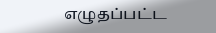எழுதப்பட்ட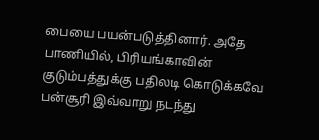பையை பயன்படுத்தினார். அதே பாணியில், பிரியங்காவின் குடும்பத்துக்கு பதிலடி கொடுக்கவே பன்சூரி இவ்வாறு நடந்து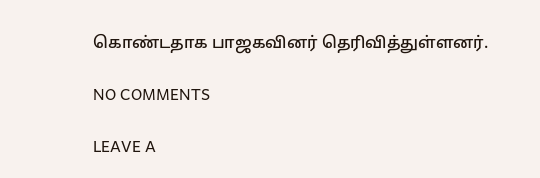கொண்டதாக பாஜகவினர் தெரிவித்துள்ளனர்.

NO COMMENTS

LEAVE A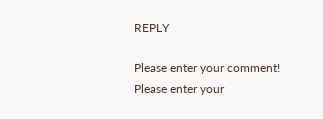REPLY

Please enter your comment!
Please enter your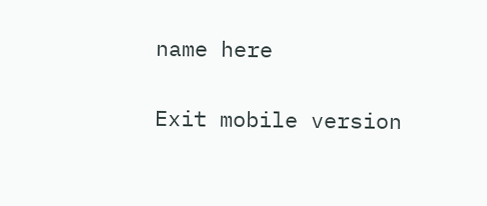name here

Exit mobile version